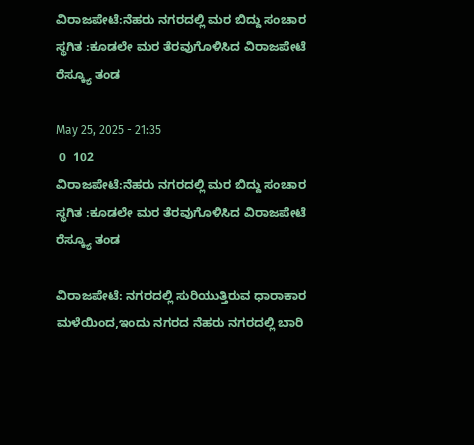ವಿರಾಜಪೇಟೆ:ನೆಹರು ನಗರದಲ್ಲಿ ಮರ ಬಿದ್ದು ಸಂಚಾರ ಸ್ಥಗಿತ :ಕೂಡಲೇ ಮರ ತೆರವುಗೊಳಿಸಿದ ವಿರಾಜಪೇಟೆ ರೆಸ್ಕ್ಯೂ ತಂಡ

May 25, 2025 - 21:35
 0  102
ವಿರಾಜಪೇಟೆ:ನೆಹರು ನಗರದಲ್ಲಿ ಮರ ಬಿದ್ದು ಸಂಚಾರ ಸ್ಥಗಿತ :ಕೂಡಲೇ ಮರ ತೆರವುಗೊಳಿಸಿದ ವಿರಾಜಪೇಟೆ ರೆಸ್ಕ್ಯೂ ತಂಡ

ವಿರಾಜಪೇಟೆ: ನಗರದಲ್ಲಿ ಸುರಿಯುತ್ತಿರುವ ಧಾರಾಕಾರ ಮಳೆಯಿಂದ,ಇಂದು ನಗರದ ನೆಹರು ನಗರದಲ್ಲಿ ಬಾರಿ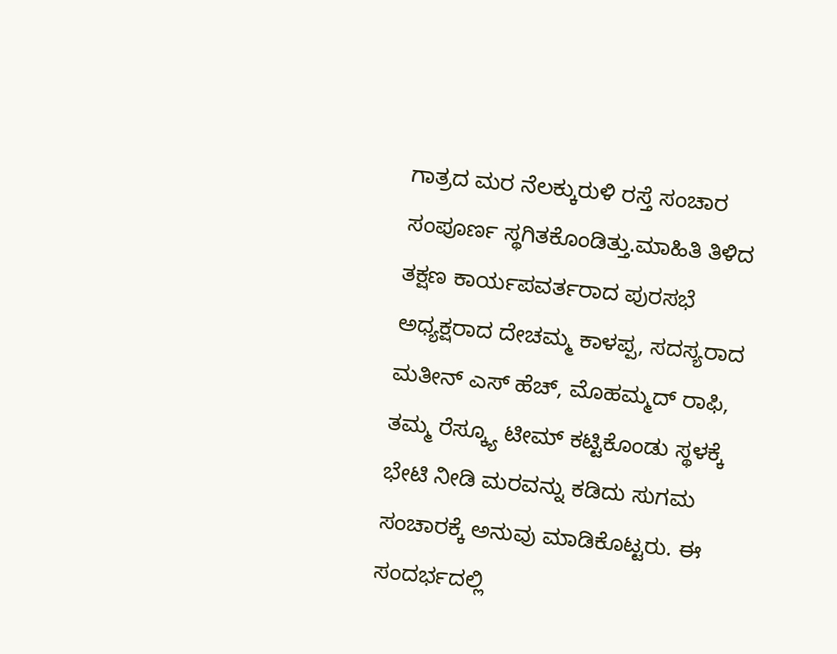ಗಾತ್ರದ ಮರ ನೆಲಕ್ಕುರುಳಿ ರಸ್ತೆ ಸಂಚಾರ ಸಂಪೂರ್ಣ ಸ್ಥಗಿತಕೊಂಡಿತ್ತು.ಮಾಹಿತಿ ತಿಳಿದ ತಕ್ಷಣ ಕಾರ್ಯಪವರ್ತರಾದ ಪುರಸಭೆ ಅಧ್ಯಕ್ಷರಾದ ದೇಚಮ್ಮ ಕಾಳಪ್ಪ, ಸದಸ್ಯರಾದ ಮತೀನ್ ಎಸ್ ಹೆಚ್, ಮೊಹಮ್ಮದ್ ರಾಫಿ, ತಮ್ಮ ರೆಸ್ಕ್ಯೂ ಟೀಮ್ ಕಟ್ಟಿಕೊಂಡು ಸ್ಥಳಕ್ಕೆ ಭೇಟಿ ನೀಡಿ ಮರವನ್ನು ಕಡಿದು ಸುಗಮ ಸಂಚಾರಕ್ಕೆ ಅನುವು ಮಾಡಿಕೊಟ್ಟರು. ಈ ಸಂದರ್ಭದಲ್ಲಿ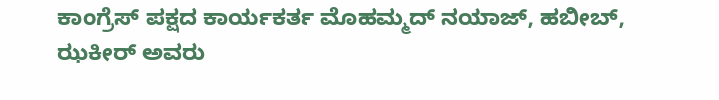ಕಾಂಗ್ರೆಸ್ ಪಕ್ಷದ ಕಾರ್ಯಕರ್ತ ಮೊಹಮ್ಮದ್ ನಯಾಜ್, ಹಬೀಬ್, ಝಕೀರ್ ಅವರು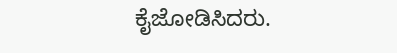ಕೈಜೋಡಿಸಿದರು.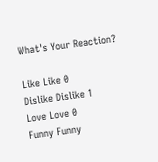What's Your Reaction?

Like Like 0
Dislike Dislike 1
Love Love 0
Funny Funny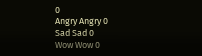0
Angry Angry 0
Sad Sad 0
Wow Wow 0